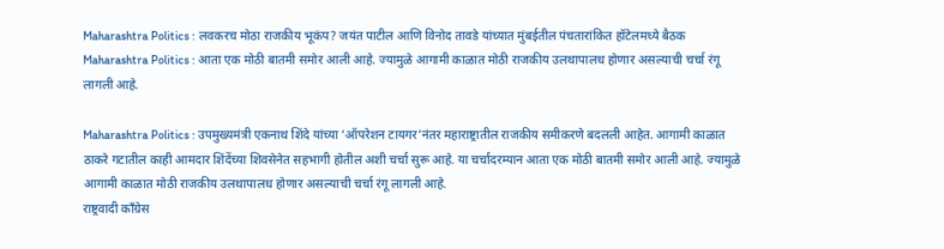Maharashtra Politics : लवकरच मोठा राजकीय भूकंप? जयंत पाटील आणि विनोद तावडे यांच्यात मुंबईतील पंचतारांकित हॉटेलमध्ये बैठक
Maharashtra Politics : आता एक मोठी बातमी समोर आली आहे. ज्यामुळे आगामी काळात मोठी राजकीय उलथापालध होणार असल्याची चर्चा रंगू लागली आहे.

Maharashtra Politics : उपमुख्यमंत्री एकनाथ शिंदे यांच्या ‘ऑपरेशन टायगर’नंतर महाराष्ट्रातील राजकीय समीकरणे बदलली आहेत. आगामी काळात ठाकरे गटातील काही आमदार शिंदेंच्या शिवसेनेत सहभागी होतील अशी चर्चा सुरू आहे. या चर्चांदरम्यान आता एक मोठी बातमी समोर आली आहे. ज्यामुळे आगामी काळात मोठी राजकीय उलथापालध होणार असल्याची चर्चा रंगू लागली आहे.
राष्ट्रवादी काँग्रेस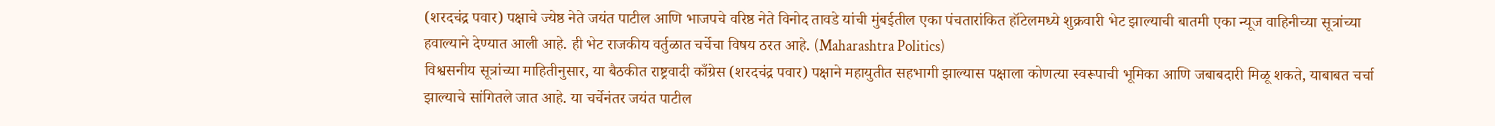(शरदचंद्र पवार) पक्षाचे ज्येष्ठ नेते जयंत पाटील आणि भाजपचे वरिष्ठ नेते विनोद तावडे यांची मुंबईतील एका पंचतारांकित हॉटेलमध्ये शुक्रवारी भेट झाल्याची बातमी एका न्यूज वाहिनीच्या सूत्रांच्या हवाल्याने देण्यात आली आहे. ही भेट राजकीय वर्तुळात चर्चेचा विषय ठरत आहे. (Maharashtra Politics)
विश्वसनीय सूत्रांच्या माहितीनुसार, या बैठकीत राष्ट्रवादी काँग्रेस (शरदचंद्र पवार) पक्षाने महायुतीत सहभागी झाल्यास पक्षाला कोणत्या स्वरूपाची भूमिका आणि जबाबदारी मिळू शकते, याबाबत चर्चा झाल्याचे सांगितले जात आहे. या चर्चेनंतर जयंत पाटील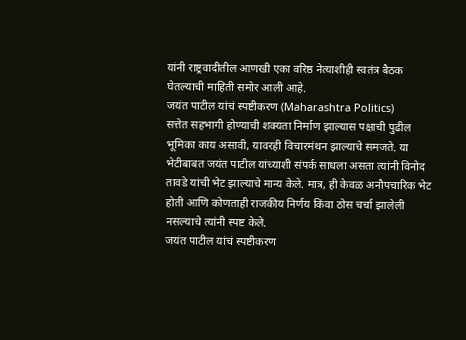यांनी राष्ट्रवादीतील आणखी एका वरिष्ठ नेत्याशीही स्वतंत्र बैठक घेतल्याची माहिती समोर आली आहे.
जयंत पाटील यांचं स्पष्टीकरण (Maharashtra Politics)
सत्तेत सहभागी होण्याची शक्यता निर्माण झाल्यास पक्षाची पुढील भूमिका काय असावी, यावरही विचारमंथन झाल्याचे समजते. या भेटीबाबत जयंत पाटील यांच्याशी संपर्क साधला असता त्यांनी विनोद तावडे यांची भेट झाल्याचे मान्य केले. मात्र, ही केवळ अनौपचारिक भेट होती आणि कोणताही राजकीय निर्णय किंवा ठोस चर्चा झालेली नसल्याचे त्यांनी स्पष्ट केले.
जयंत पाटील यांचं स्पष्टीकरण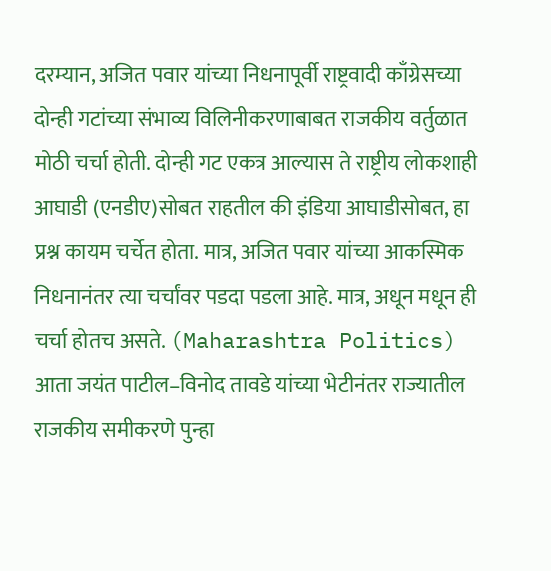दरम्यान, अजित पवार यांच्या निधनापूर्वी राष्ट्रवादी काँग्रेसच्या दोन्ही गटांच्या संभाव्य विलिनीकरणाबाबत राजकीय वर्तुळात मोठी चर्चा होती. दोन्ही गट एकत्र आल्यास ते राष्ट्रीय लोकशाही आघाडी (एनडीए)सोबत राहतील की इंडिया आघाडीसोबत, हा प्रश्न कायम चर्चेत होता. मात्र, अजित पवार यांच्या आकस्मिक निधनानंतर त्या चर्चांवर पडदा पडला आहे. मात्र, अधून मधून ही चर्चा होतच असते. (Maharashtra Politics)
आता जयंत पाटील–विनोद तावडे यांच्या भेटीनंतर राज्यातील राजकीय समीकरणे पुन्हा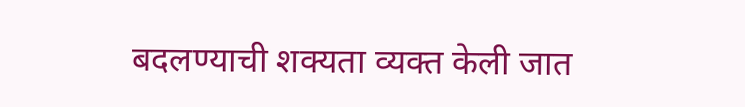बदलण्याची शक्यता व्यक्त केली जात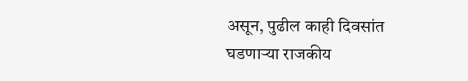असून, पुढील काही दिवसांत घडणाऱ्या राजकीय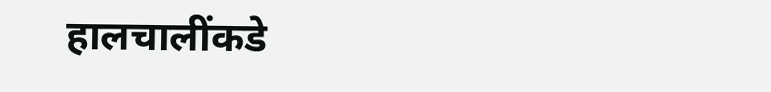हालचालींकडे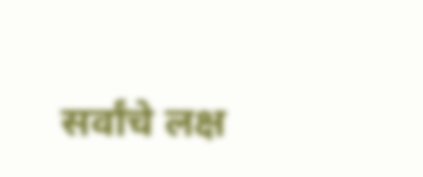सर्वांचे लक्ष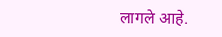लागले आहे.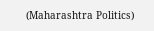(Maharashtra Politics)